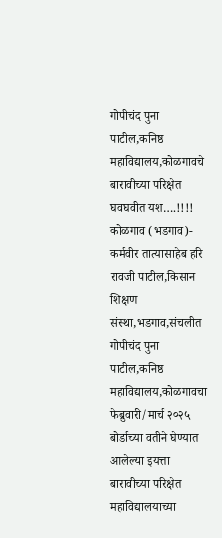गोपीचंद पुना पाटील,कनिष्ठ महाविद्यालय,कोळगावचे बारावीच्या परिक्षेत घवघवीत यश….!!!!
कोळगाव (भडगाव)- कर्मवीर तात्यासाहेब हरि रावजी पाटील,किसान शिक्षण संस्था,भडगाव,संचलीत गोपीचंद पुना पाटील,कनिष्ठ महाविद्यालय,कोळगावचा फेब्रुवारी/मार्च २०२५ बोर्डाच्या वतीने घेण्यात आलेल्या इयत्ता बारावीच्या परिक्षेत महाविद्यालयाच्या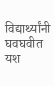विद्यार्थ्यांनी घवघवीत यश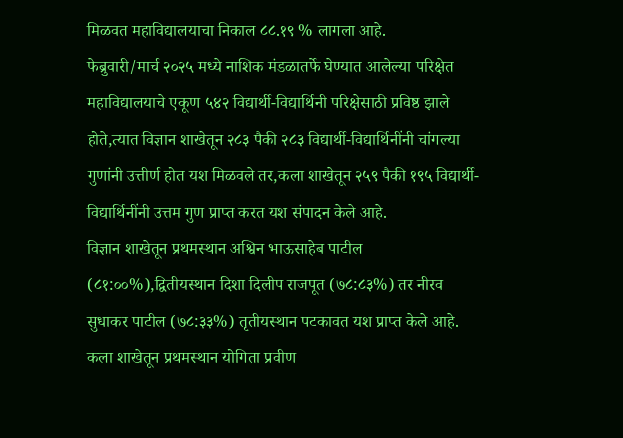मिळवत महाविद्यालयाचा निकाल ८८.१९ % लागला आहे.
फेब्रुवारी/मार्च २०२५ मध्ये नाशिक मंडळातर्फे घेण्यात आलेल्या परिक्षेत महाविद्यालयाचे एकूण ५४२ विद्यार्थी-विद्यार्थिनी परिक्षेसाठी प्रविष्ठ झाले होते,त्यात विज्ञान शाखेतून २८३ पैकी २८३ विद्यार्थी-विद्यार्थिनींनी चांगल्या गुणांनी उत्तीर्ण होत यश मिळवले तर,कला शाखेतून २५९ पैकी १९५ विद्यार्थी-विद्यार्थिनींनी उत्तम गुण प्राप्त करत यश संपादन केले आहे.
विज्ञान शाखेतून प्रथमस्थान अश्विन भाऊसाहेब पाटील (८१:००%),द्वितीयस्थान दिशा दिलीप राजपूत (७८:८३%) तर नीरव सुधाकर पाटील (७८:३३%) तृतीयस्थान पटकावत यश प्राप्त केले आहे.
कला शाखेतून प्रथमस्थान योगिता प्रवीण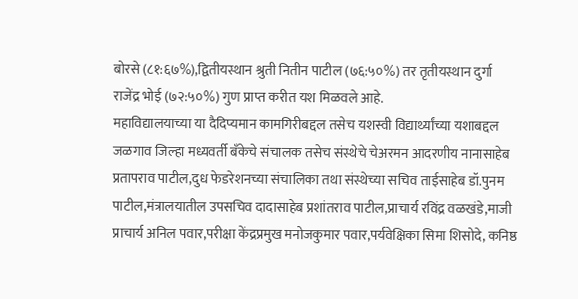बोरसे (८१:६७%),द्वितीयस्थान श्रुती नितीन पाटील (७६:५०%) तर तृतीयस्थान दुर्गा राजेंद्र भोई (७२:५०%) गुण प्राप्त करीत यश मिळवले आहे.
महाविद्यालयाच्या या दैदिप्यमान कामगिरीबद्दल तसेच यशस्वी विद्यार्थ्यांच्या यशाबद्दल जळगाव जिल्हा मध्यवर्ती बँकेचे संचालक तसेच संस्थेचे चेअरमन आदरणीय नानासाहेब प्रतापराव पाटील,दुध फेडरेशनच्या संचालिका तथा संस्थेच्या सचिव ताईसाहेब डॉ.पुनम पाटील,मंत्रालयातील उपसचिव दादासाहेब प्रशांतराव पाटील,प्राचार्य रविंद्र वळखंडे,माजी प्राचार्य अनिल पवार,परीक्षा केंद्रप्रमुख मनोजकुमार पवार,पर्यवेक्षिका सिमा शिसोदे, कनिष्ठ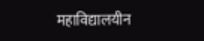महाविद्यालयीन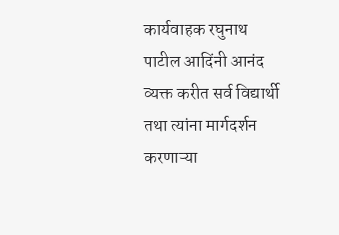कार्यवाहक रघुनाथ पाटील आदिंनी आनंद व्यक्त करीत सर्व विद्यार्थी तथा त्यांना मार्गदर्शन करणाऱ्या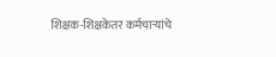शिक्षक-शिक्षकेतर कर्मचाऱ्यांचे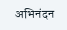अभिनंदन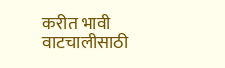करीत भावी वाटचालीसाठी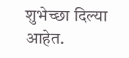शुभेच्छा दिल्या आहेत.